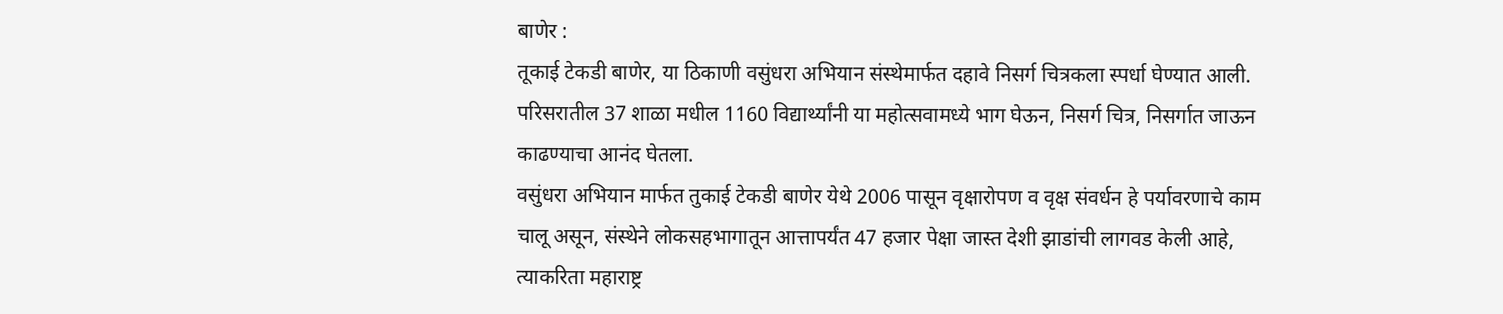बाणेर :
तूकाई टेकडी बाणेर, या ठिकाणी वसुंधरा अभियान संस्थेमार्फत दहावे निसर्ग चित्रकला स्पर्धा घेण्यात आली. परिसरातील 37 शाळा मधील 1160 विद्यार्थ्यांनी या महोत्सवामध्ये भाग घेऊन, निसर्ग चित्र, निसर्गात जाऊन काढण्याचा आनंद घेतला.
वसुंधरा अभियान मार्फत तुकाई टेकडी बाणेर येथे 2006 पासून वृक्षारोपण व वृक्ष संवर्धन हे पर्यावरणाचे काम चालू असून, संस्थेने लोकसहभागातून आत्तापर्यंत 47 हजार पेक्षा जास्त देशी झाडांची लागवड केली आहे, त्याकरिता महाराष्ट्र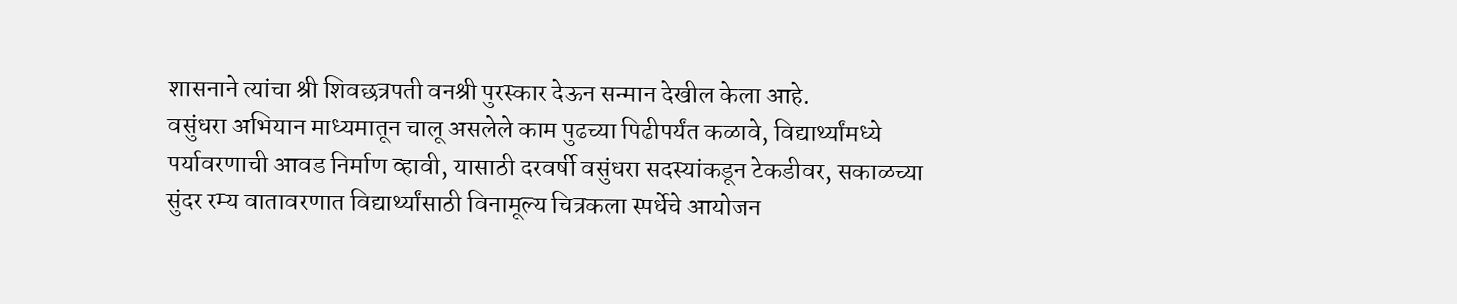शासनाने त्यांचा श्री शिवछत्रपती वनश्री पुरस्कार देऊन सन्मान देखील केला आहे.
वसुंधरा अभियान माध्यमातून चालू असलेले काम पुढच्या पिढीपर्यंत कळावे, विद्यार्थ्यांमध्ये पर्यावरणाची आवड निर्माण व्हावी, यासाठी दरवर्षी वसुंधरा सदस्यांकडून टेकडीवर, सकाळच्या सुंदर रम्य वातावरणात विद्यार्थ्यांसाठी विनामूल्य चित्रकला स्पर्धेचे आयोजन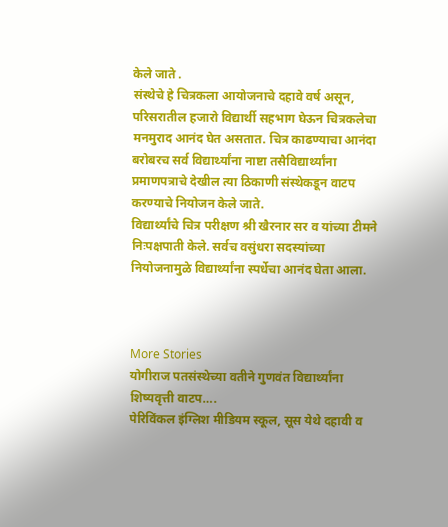केले जाते .
संस्थेचे हे चित्रकला आयोजनाचे दहावे वर्ष असून, परिसरातील हजारो विद्यार्थी सहभाग घेऊन चित्रकलेचा मनमुराद आनंद घेत असतात. चित्र काढण्याचा आनंदा बरोबरच सर्व विद्यार्थ्यांना नाष्टा तसैविद्यार्थ्यांना प्रमाणपत्राचे देखील त्या ठिकाणी संस्थेकडून वाटप करण्याचे नियोजन केले जाते.
विद्यार्थ्यांचे चित्र परीक्षण श्री खैरनार सर व यांच्या टीमने निःपक्षपाती केले. सर्वच वसुंधरा सदस्यांच्या नियोजनामुळे विद्यार्थ्यांना स्पर्धेचा आनंद घेता आला.



More Stories
योगीराज पतसंस्थेच्या वतीने गुणवंत विद्यार्थ्यांना शिष्यवृत्ती वाटप….
पेरिविंकल इंग्लिश मीडियम स्कूल, सूस येथे दहावी व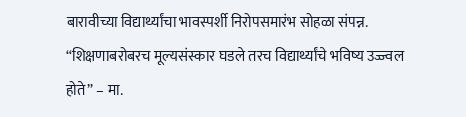बारावीच्या विद्यार्थ्यांचा भावस्पर्शी निरोपसमारंभ सोहळा संपन्न.
“शिक्षणाबरोबरच मूल्यसंस्कार घडले तरच विद्यार्थ्यांचे भविष्य उज्ज्वल होते” – मा.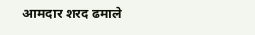आमदार शरद ढमाले